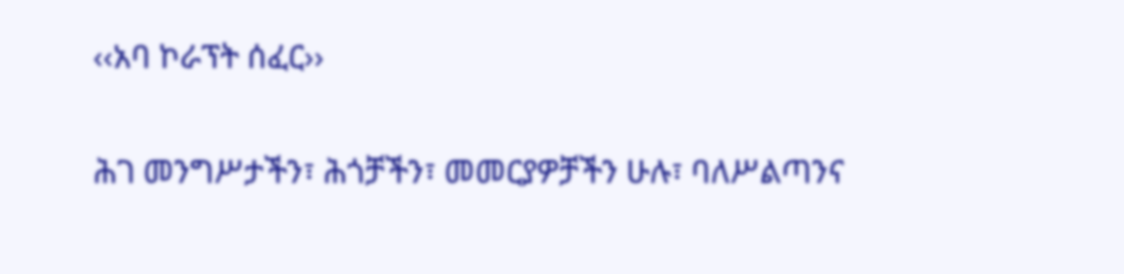‹‹አባ ኮራፕት ሰፈር››

ሕገ መንግሥታችን፣ ሕጎቻችን፣ መመርያዎቻችን ሁሉ፣ ባለሥልጣንና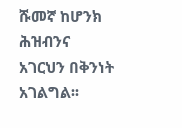ሹመኛ ከሆንክ ሕዝብንና አገርህን በቅንነት አገልግል፡፡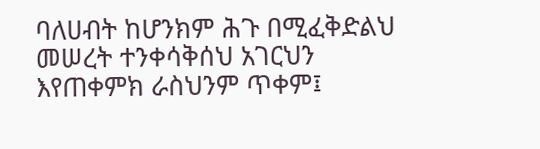ባለሀብት ከሆንክም ሕጉ በሚፈቅድልህ መሠረት ተንቀሳቅሰህ አገርህን እየጠቀምክ ራስህንም ጥቀም፤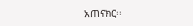አጠናክር፡፡